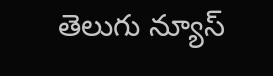తెలుగు న్యూస్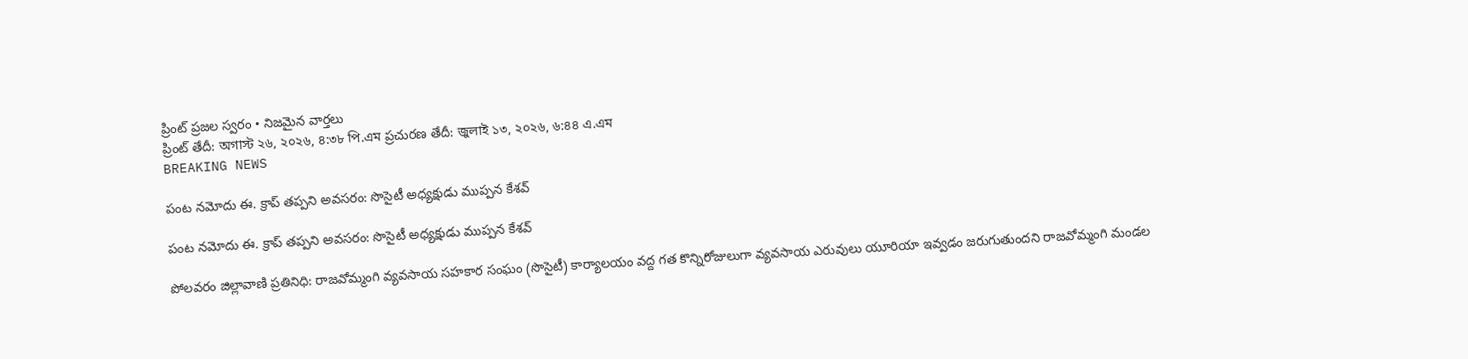ప్రింట్ ప్రజల స్వరం • నిజమైన వార్తలు
ప్రింట్ తేదీ: অগাস্ট ২৬, ২০২৬, ৪:৩৮ পি.এম ప్రచురణ తేదీ: জুলাই ১৩, ২০২৬, ৬:৪৪ এ.এম
BREAKING NEWS

పంట నమోదు ఈ. క్రాప్ తప్పని అవసరం: సొసైటీ అధ్యక్షుడు ముప్పన కేశవ్

పంట నమోదు ఈ. క్రాప్ తప్పని అవసరం: సొసైటీ అధ్యక్షుడు ముప్పన కేశవ్

పోలవరం జిల్లావాణి ప్రతినిధి: రాజవోమ్మంగి వ్యవసాయ సహకార సంఘం (సొసైటీ) కార్యాలయం వద్ద గత కొన్నిరోజులుగా వ్యవసాయ ఎరువులు యూరియా ఇవ్వడం జరుగుతుందని రాజవోమ్మంగి మండల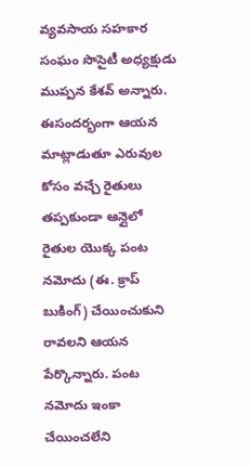వ్యవసాయ సహకార సంఘం సొసైటీ అధ్యక్షుడు ముప్పన కేశవ్ అన్నారు. ఈసందర్భంగా ఆయన మాట్లాడుతూ ఎరువుల కోసం వచ్చే రైతులు తప్పకుండా ఆన్లైలో రైతుల యొక్క పంట నమోదు (ఈ. క్రాప్ బుకింగ్) చేయించుకుని రావలని ఆయన పేర్కొన్నారు. పంట నమోదు ఇంకా చేయించలేని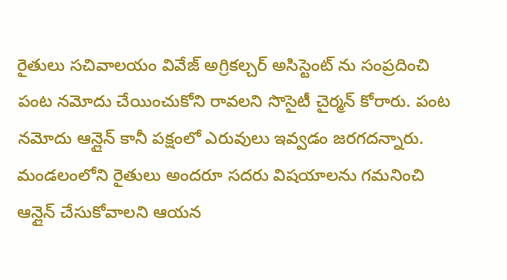రైతులు సచివాలయం వివేజ్ అగ్రికల్చర్ అసిస్టెంట్ ను సంప్రదించి పంట నమోదు చేయించుకోని రావలని సొసైటీ చైర్మన్ కోరారు. పంట నమోదు ఆన్లైన్ కానీ పక్షంలో ఎరువులు ఇవ్వడం జరగదన్నారు. మండలంలోని రైతులు అందరూ సదరు విషయాలను గమనించి ఆన్లైన్ చేసుకోవాలని ఆయన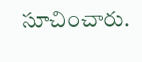సూచించారు.